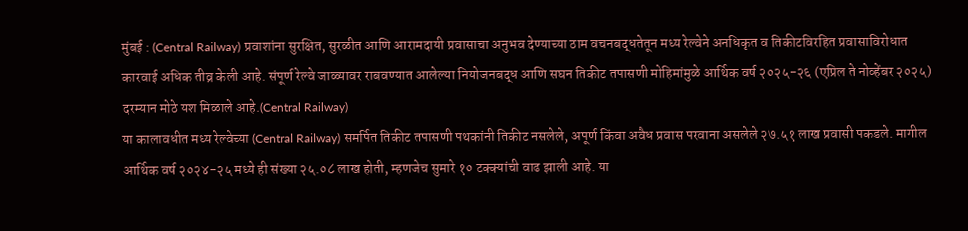मुंबई : (Central Railway) प्रवाशांना सुरक्षित, सुरळीत आणि आरामदायी प्रवासाचा अनुभव देण्याच्या ठाम वचनबद्धतेतून मध्य रेल्वेने अनधिकृत व तिकीटविरहित प्रवासाविरोधात कारवाई अधिक तीव्र केली आहे. संपूर्ण रेल्वे जाळ्यावर राबवण्यात आलेल्या नियोजनबद्ध आणि सघन तिकीट तपासणी मोहिमांमुळे आर्थिक वर्ष २०२५-२६ (एप्रिल ते नोव्हेंबर २०२५) दरम्यान मोठे यश मिळाले आहे.(Central Railway)
या कालावधीत मध्य रेल्वेच्या (Central Railway) समर्पित तिकीट तपासणी पथकांनी तिकीट नसलेले, अपूर्ण किंवा अवैध प्रवास परवाना असलेले २७.५१ लाख प्रवासी पकडले. मागील आर्थिक वर्ष २०२४-२५ मध्ये ही संख्या २५.०८ लाख होती, म्हणजेच सुमारे १० टक्क्यांची वाढ झाली आहे. या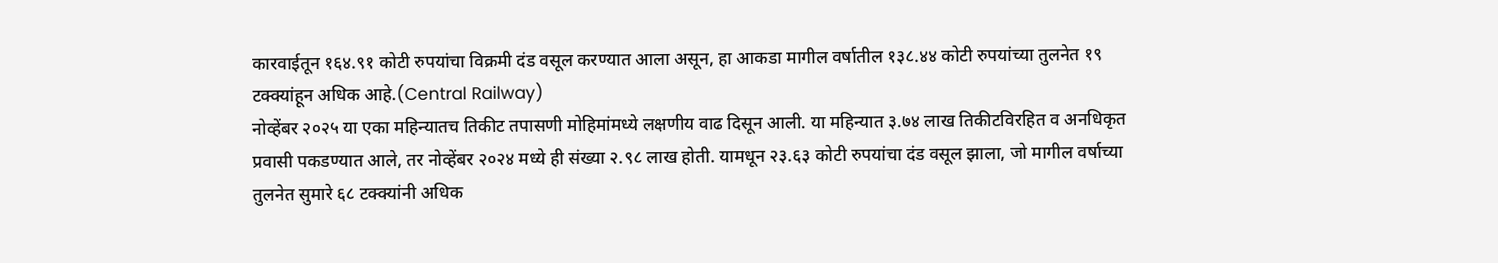कारवाईतून १६४.९१ कोटी रुपयांचा विक्रमी दंड वसूल करण्यात आला असून, हा आकडा मागील वर्षातील १३८.४४ कोटी रुपयांच्या तुलनेत १९ टक्क्यांहून अधिक आहे.(Central Railway)
नोव्हेंबर २०२५ या एका महिन्यातच तिकीट तपासणी मोहिमांमध्ये लक्षणीय वाढ दिसून आली. या महिन्यात ३.७४ लाख तिकीटविरहित व अनधिकृत प्रवासी पकडण्यात आले, तर नोव्हेंबर २०२४ मध्ये ही संख्या २.९८ लाख होती. यामधून २३.६३ कोटी रुपयांचा दंड वसूल झाला, जो मागील वर्षाच्या तुलनेत सुमारे ६८ टक्क्यांनी अधिक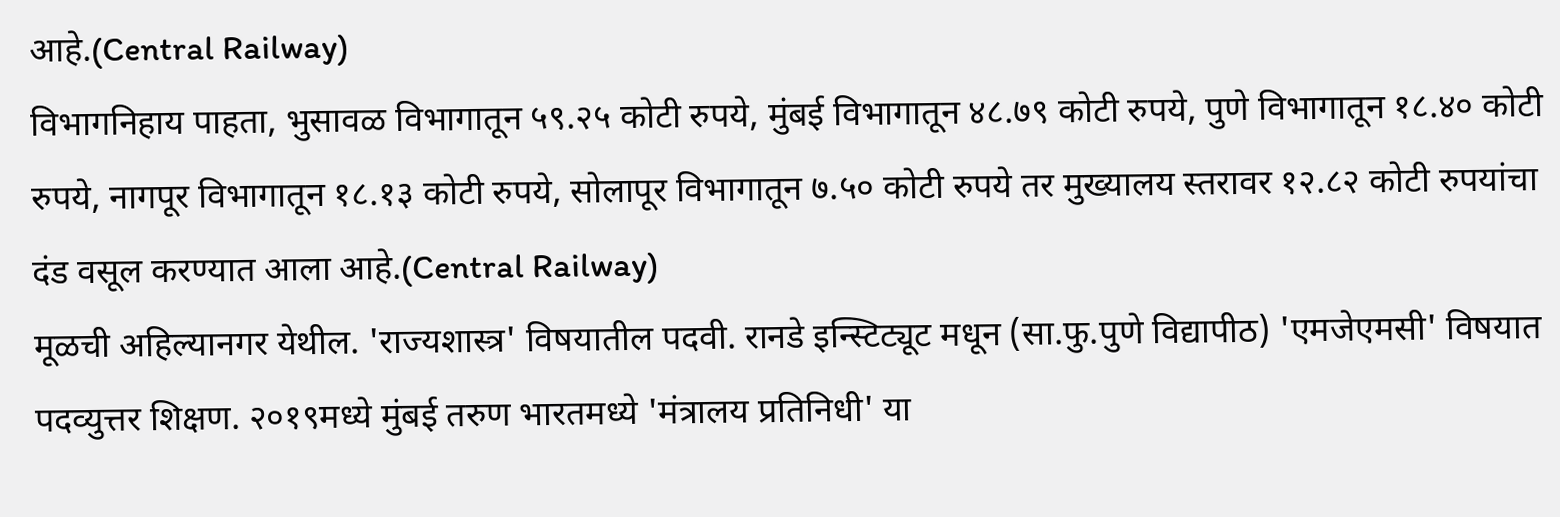आहे.(Central Railway)
विभागनिहाय पाहता, भुसावळ विभागातून ५९.२५ कोटी रुपये, मुंबई विभागातून ४८.७९ कोटी रुपये, पुणे विभागातून १८.४० कोटी रुपये, नागपूर विभागातून १८.१३ कोटी रुपये, सोलापूर विभागातून ७.५० कोटी रुपये तर मुख्यालय स्तरावर १२.८२ कोटी रुपयांचा दंड वसूल करण्यात आला आहे.(Central Railway)
मूळची अहिल्यानगर येथील. 'राज्यशास्त्र' विषयातील पदवी. रानडे इन्स्टिट्यूट मधून (सा.फु.पुणे विद्यापीठ) 'एमजेएमसी' विषयात पदव्युत्तर शिक्षण. २०१९मध्ये मुंबई तरुण भारतमध्ये 'मंत्रालय प्रतिनिधी' या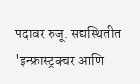पदावर रुजू. सद्यस्थितीत 'इन्फ्रास्ट्रक्चर आणि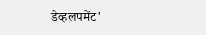डेव्हलपमेंट'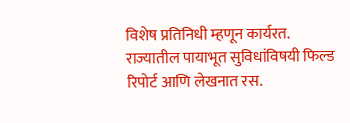विशेष प्रतिनिधी म्हणून कार्यरत. राज्यातील पायाभूत सुविधांविषयी फिल्ड रिपोर्ट आणि लेखनात रस.